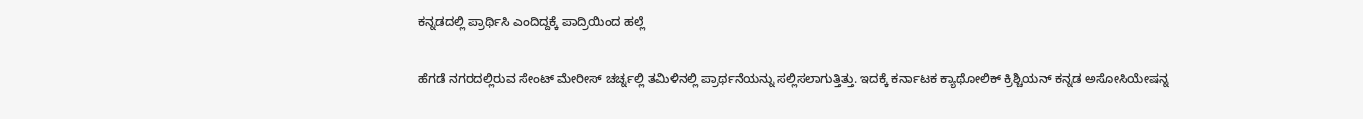ಕನ್ನಡದಲ್ಲಿ ಪ್ರಾರ್ಥಿಸಿ ಎಂದಿದ್ದಕ್ಕೆ ಪಾದ್ರಿಯಿಂದ ಹಲ್ಲೆ

ಹೆಗಡೆ ನಗರದಲ್ಲಿರುವ ಸೇಂಟ್ ಮೇರೀಸ್ ಚರ್ಚ್ನಲ್ಲಿ ತಮಿಳಿನಲ್ಲಿ ಪ್ರಾರ್ಥನೆಯನ್ನು ಸಲ್ಲಿಸಲಾಗುತ್ತಿತ್ತು. ಇದಕ್ಕೆ ಕರ್ನಾಟಕ ಕ್ಯಾಥೋಲಿಕ್ ಕ್ರಿಶ್ಚಿಯನ್ ಕನ್ನಡ ಅಸೋಸಿಯೇಷನ್ನ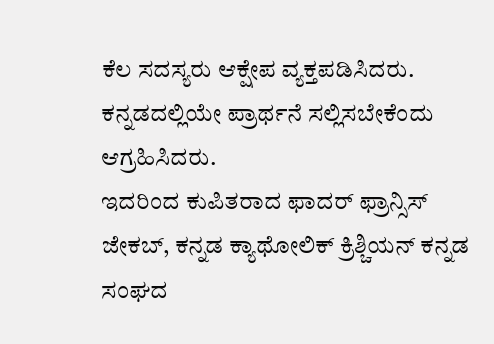ಕೆಲ ಸದಸ್ಯರು ಆಕ್ಷೇಪ ವ್ಯಕ್ತಪಡಿಸಿದರು. ಕನ್ನಡದಲ್ಲಿಯೇ ಪ್ರಾರ್ಥನೆ ಸಲ್ಲಿಸಬೇಕೆಂದು ಆಗ್ರಹಿಸಿದರು.
ಇದರಿಂದ ಕುಪಿತರಾದ ಫಾದರ್ ಫ್ರಾನ್ಸಿಸ್ ಜೇಕಬ್, ಕನ್ನಡ ಕ್ಯಾಥೋಲಿಕ್ ಕ್ರಿಶ್ಚಿಯನ್ ಕನ್ನಡ ಸಂಘದ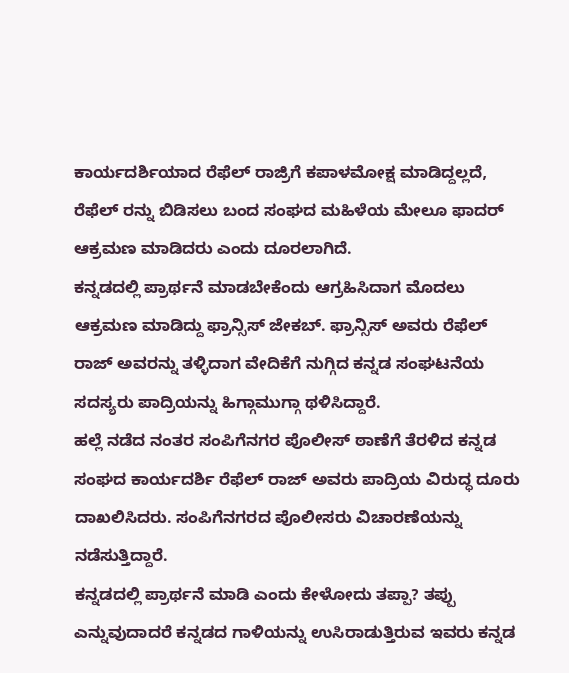ಕಾರ್ಯದರ್ಶಿಯಾದ ರೆಫೆಲ್ ರಾಜ್ರಿಗೆ ಕಪಾಳಮೋಕ್ಷ ಮಾಡಿದ್ದಲ್ಲದೆ, ರೆಫೆಲ್ ರನ್ನು ಬಿಡಿಸಲು ಬಂದ ಸಂಘದ ಮಹಿಳೆಯ ಮೇಲೂ ಫಾದರ್ ಆಕ್ರಮಣ ಮಾಡಿದರು ಎಂದು ದೂರಲಾಗಿದೆ.
ಕನ್ನಡದಲ್ಲಿ ಪ್ರಾರ್ಥನೆ ಮಾಡಬೇಕೆಂದು ಆಗ್ರಹಿಸಿದಾಗ ಮೊದಲು ಆಕ್ರಮಣ ಮಾಡಿದ್ದು ಫ್ರಾನ್ಸಿಸ್ ಜೇಕಬ್. ಫ್ರಾನ್ಸಿಸ್ ಅವರು ರೆಫೆಲ್ ರಾಜ್ ಅವರನ್ನು ತಳ್ಳಿದಾಗ ವೇದಿಕೆಗೆ ನುಗ್ಗಿದ ಕನ್ನಡ ಸಂಘಟನೆಯ ಸದಸ್ಯರು ಪಾದ್ರಿಯನ್ನು ಹಿಗ್ಗಾಮುಗ್ಗಾ ಥಳಿಸಿದ್ದಾರೆ.
ಹಲ್ಲೆ ನಡೆದ ನಂತರ ಸಂಪಿಗೆನಗರ ಪೊಲೀಸ್ ಠಾಣೆಗೆ ತೆರಳಿದ ಕನ್ನಡ ಸಂಘದ ಕಾರ್ಯದರ್ಶಿ ರೆಫೆಲ್ ರಾಜ್ ಅವರು ಪಾದ್ರಿಯ ವಿರುದ್ಧ ದೂರು ದಾಖಲಿಸಿದರು. ಸಂಪಿಗೆನಗರದ ಪೊಲೀಸರು ವಿಚಾರಣೆಯನ್ನು ನಡೆಸುತ್ತಿದ್ದಾರೆ.
ಕನ್ನಡದಲ್ಲಿ ಪ್ರಾರ್ಥನೆ ಮಾಡಿ ಎಂದು ಕೇಳೋದು ತಪ್ಪಾ? ತಪ್ಪು ಎನ್ನುವುದಾದರೆ ಕನ್ನಡದ ಗಾಳಿಯನ್ನು ಉಸಿರಾಡುತ್ತಿರುವ ಇವರು ಕನ್ನಡ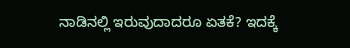ನಾಡಿನಲ್ಲಿ ಇರುವುದಾದರೂ ಏತಕೆ? ಇದಕ್ಕೆ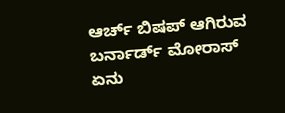ಆರ್ಚ್ ಬಿಷಪ್ ಆಗಿರುವ ಬರ್ನಾರ್ಡ್ ಮೋರಾಸ್ ಏನು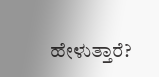ಹೇಳುತ್ತಾರೆ?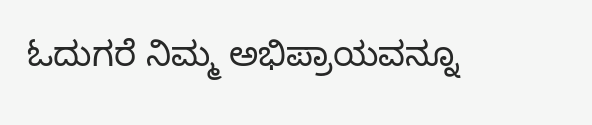ಓದುಗರೆ ನಿಮ್ಮ ಅಭಿಪ್ರಾಯವನ್ನೂ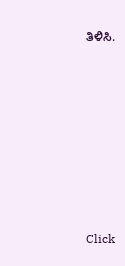ತಿಳಿಸಿ.












Click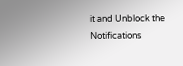it and Unblock the Notifications